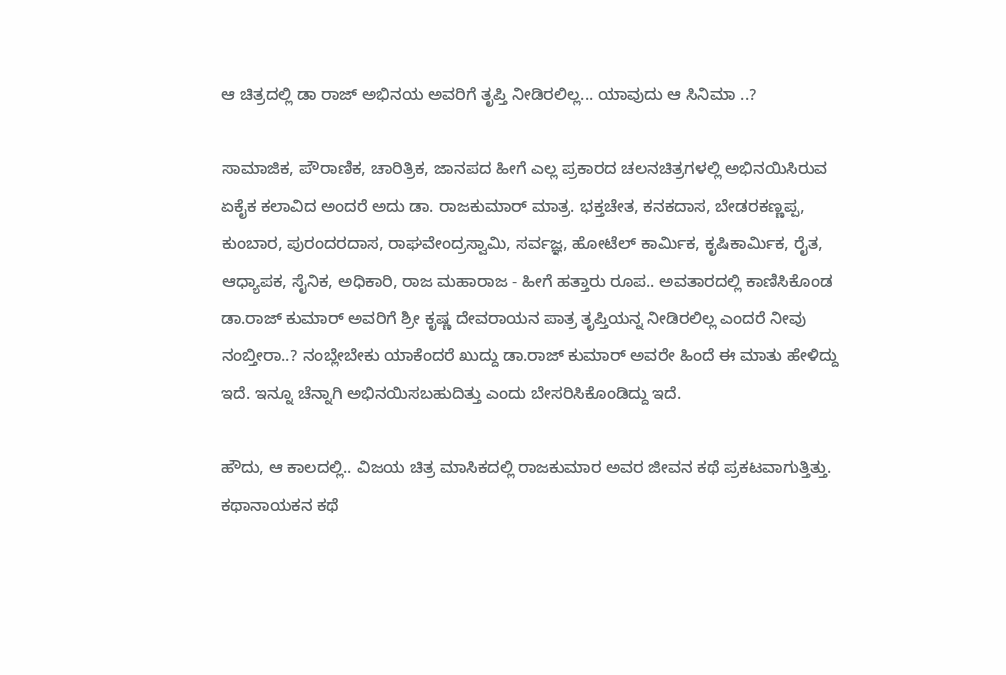ಆ ಚಿತ್ರದಲ್ಲಿ ಡಾ ರಾಜ್‌ ಅಭಿನಯ ಅವರಿಗೆ ತೃಪ್ತಿ ನೀಡಿರಲಿಲ್ಲ... ಯಾವುದು ಆ ಸಿನಿಮಾ ..?

ಸಾಮಾಜಿಕ, ಪೌರಾಣಿಕ, ಚಾರಿತ್ರಿಕ, ಜಾನಪದ ಹೀಗೆ ಎಲ್ಲ ಪ್ರಕಾರದ ಚಲನಚಿತ್ರಗಳಲ್ಲಿ ಅಭಿನಯಿಸಿರುವ ಏಕೈಕ ಕಲಾವಿದ ಅಂದರೆ ಅದು ಡಾ. ರಾಜಕುಮಾರ್ ಮಾತ್ರ. ಭಕ್ತಚೇತ, ಕನಕದಾಸ, ಬೇಡರಕಣ್ಣಪ್ಪ, ಕುಂಬಾರ, ಪುರಂದರದಾಸ, ರಾಘವೇಂದ್ರಸ್ವಾಮಿ, ಸರ್ವಜ್ಞ, ಹೋಟೆಲ್ ಕಾರ್ಮಿಕ, ಕೃಷಿಕಾರ್ಮಿಕ, ರೈತ, ಆಧ್ಯಾಪಕ, ಸೈನಿಕ, ಅಧಿಕಾರಿ, ರಾಜ ಮಹಾರಾಜ - ಹೀಗೆ ಹತ್ತಾರು ರೂಪ.. ಅವತಾರದಲ್ಲಿ ಕಾಣಿಸಿಕೊಂಡ ಡಾ.ರಾಜ್ ಕುಮಾರ್ ಅವರಿಗೆ ಶ್ರೀ ಕೃಷ್ಣ ದೇವರಾಯನ ಪಾತ್ರ ತೃಪ್ತಿಯನ್ನ ನೀಡಿರಲಿಲ್ಲ ಎಂದರೆ ನೀವು ನಂಬ್ತೀರಾ..? ನಂಬ್ಲೇಬೇಕು ಯಾಕೆಂದರೆ ಖುದ್ದು ಡಾ.ರಾಜ್ ಕುಮಾರ್ ಅವರೇ ಹಿಂದೆ ಈ ಮಾತು ಹೇಳಿದ್ದು ಇದೆ. ಇನ್ನೂ ಚೆನ್ನಾಗಿ ಅಭಿನಯಿಸಬಹುದಿತ್ತು ಎಂದು ಬೇಸರಿಸಿಕೊಂಡಿದ್ದು ಇದೆ.

ಹೌದು, ಆ ಕಾಲದಲ್ಲಿ.. ವಿಜಯ ಚಿತ್ರ ಮಾಸಿಕದಲ್ಲಿ ರಾಜಕುಮಾರ ಅವರ ಜೀವನ ಕಥೆ ಪ್ರಕಟವಾಗುತ್ತಿತ್ತು. ಕಥಾನಾಯಕನ ಕಥೆ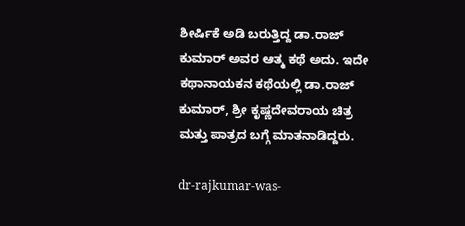ಶೀರ್ಷಿಕೆ ಅಡಿ ಬರುತ್ತಿದ್ದ ಡಾ.ರಾಜ್ ಕುಮಾರ್ ಅವರ ಆತ್ಮ ಕಥೆ ಅದು. ಇದೇ ಕಥಾನಾಯಕನ ಕಥೆಯಲ್ಲಿ ಡಾ.ರಾಜ್ ಕುಮಾರ್, ಶ್ರೀ ಕೃಷ್ಣದೇವರಾಯ ಚಿತ್ರ ಮತ್ತು ಪಾತ್ರದ ಬಗ್ಗೆ ಮಾತನಾಡಿದ್ದರು.

dr-rajkumar-was-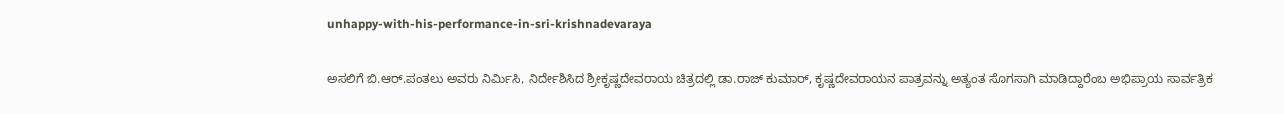unhappy-with-his-performance-in-sri-krishnadevaraya

ಅಸಲಿಗೆ ಬಿ.ಆರ್.ಪಂತಲು ಅವರು ನಿರ್ಮಿಸಿ, ನಿರ್ದೇಶಿಸಿದ ಶ್ರೀಕೃಷ್ಣದೇವರಾಯ ಚಿತ್ರದಲ್ಲಿ ಡಾ.ರಾಜ್ ಕುಮಾರ್, ಕೃಷ್ಣದೇವರಾಯನ ಪಾತ್ರವನ್ನು ಅತ್ಯಂತ ಸೊಗಸಾಗಿ ಮಾಡಿದ್ದಾರೆಂಬ ಅಭಿಪ್ರಾಯ ಸಾರ್ವತ್ರಿಕ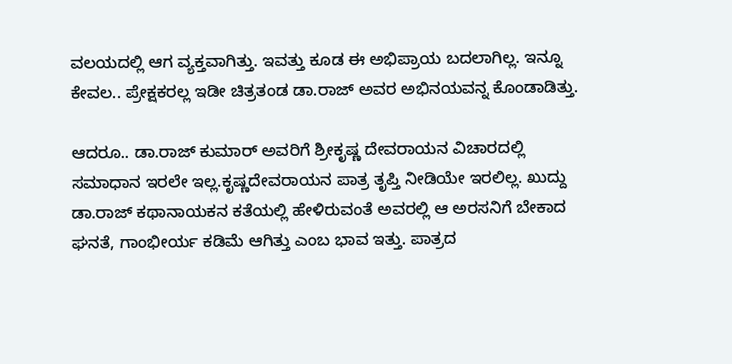ವಲಯದಲ್ಲಿ ಆಗ ವ್ಯಕ್ತವಾಗಿತ್ತು. ಇವತ್ತು ಕೂಡ ಈ ಅಭಿಪ್ರಾಯ ಬದಲಾಗಿಲ್ಲ. ಇನ್ನೂ ಕೇವಲ.. ಪ್ರೇಕ್ಷಕರಲ್ಲ ಇಡೀ ಚಿತ್ರತಂಡ ಡಾ.ರಾಜ್ ಅವರ ಅಭಿನಯವನ್ನ ಕೊಂಡಾಡಿತ್ತು.

ಆದರೂ.. ಡಾ.ರಾಜ್ ಕುಮಾರ್ ಅವರಿಗೆ ಶ್ರೀಕೃಷ್ಣ ದೇವರಾಯನ ವಿಚಾರದಲ್ಲಿ ಸಮಾಧಾನ ಇರಲೇ ಇಲ್ಲ.ಕೃಷ್ಣದೇವರಾಯನ ಪಾತ್ರ ತೃಪ್ತಿ ನೀಡಿಯೇ ಇರಲಿಲ್ಲ. ಖುದ್ದು ಡಾ.ರಾಜ್ ಕಥಾನಾಯಕನ ಕತೆಯಲ್ಲಿ ಹೇಳಿರುವಂತೆ ಅವರಲ್ಲಿ ಆ ಅರಸನಿಗೆ ಬೇಕಾದ ಘನತೆ, ಗಾಂಭೀರ್ಯ ಕಡಿಮೆ ಆಗಿತ್ತು ಎಂಬ ಭಾವ ಇತ್ತು. ಪಾತ್ರದ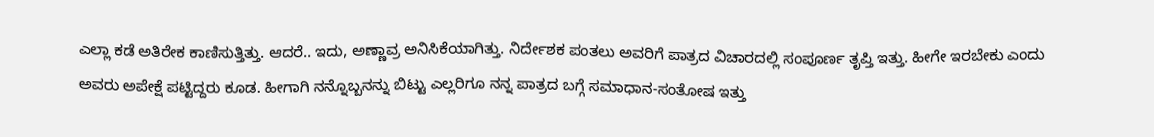ಎಲ್ಲಾ ಕಡೆ ಅತಿರೇಕ ಕಾಣಿಸುತ್ತಿತ್ತು. ಆದರೆ.. ಇದು, ಅಣ್ಣಾವ್ರ ಅನಿಸಿಕೆಯಾಗಿತ್ತು. ನಿರ್ದೇಶಕ ಪಂತಲು ಅವರಿಗೆ ಪಾತ್ರದ ವಿಚಾರದಲ್ಲಿ ಸಂಪೂರ್ಣ ತೃಪ್ತಿ ಇತ್ತು. ಹೀಗೇ ಇರಬೇಕು ಎಂದು ಅವರು ಅಪೇಕ್ಷೆ ಪಟ್ಟಿದ್ದರು ಕೂಡ. ಹೀಗಾಗಿ ನನ್ನೊಬ್ಬನನ್ನು ಬಿಟ್ಟು ಎಲ್ಲರಿಗೂ ನನ್ನ ಪಾತ್ರದ ಬಗ್ಗೆ ಸಮಾಧಾನ-ಸಂತೋಷ ಇತ್ತು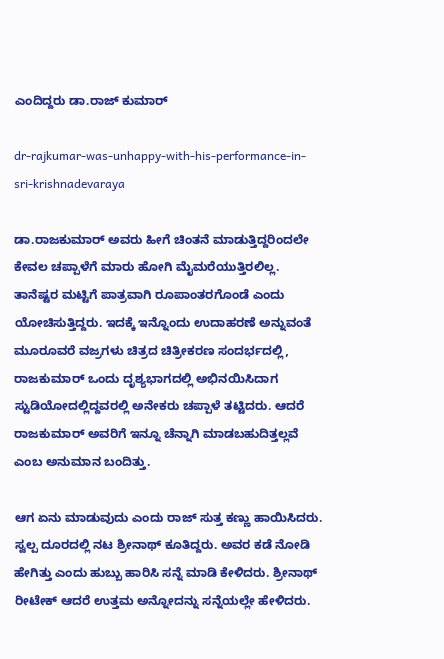ಎಂದಿದ್ದರು ಡಾ.ರಾಜ್ ಕುಮಾರ್

dr-rajkumar-was-unhappy-with-his-performance-in-sri-krishnadevaraya

ಡಾ.ರಾಜಕುಮಾರ್ ಅವರು ಹೀಗೆ ಚಿಂತನೆ ಮಾಡುತ್ತಿದ್ದರಿಂದಲೇ ಕೇವಲ ಚಪ್ಪಾಳೆಗೆ ಮಾರು ಹೋಗಿ ಮೈಮರೆಯುತ್ತಿರಲಿಲ್ಲ. ತಾನೆಷ್ಟರ ಮಟ್ಟಿಗೆ ಪಾತ್ರವಾಗಿ ರೂಪಾಂತರಗೊಂಡೆ ಎಂದು ಯೋಚಿಸುತ್ತಿದ್ದರು. ಇದಕ್ಕೆ ಇನ್ನೊಂದು ಉದಾಹರಣೆ ಅನ್ನುವಂತೆ ಮೂರೂವರೆ ವಜ್ರಗಳು ಚಿತ್ರದ ಚಿತ್ರೀಕರಣ ಸಂದರ್ಭದಲ್ಲಿ, ರಾಜಕುಮಾರ್ ಒಂದು ದೃಶ್ಯಭಾಗದಲ್ಲಿ ಅಭಿನಯಿಸಿದಾಗ ಸ್ಟುಡಿಯೋದಲ್ಲಿದ್ದವರಲ್ಲಿ ಅನೇಕರು ಚಪ್ಪಾಳೆ ತಟ್ಟಿದರು. ಆದರೆ ರಾಜಕುಮಾರ್ ಅವರಿಗೆ ಇನ್ನೂ ಚೆನ್ನಾಗಿ ಮಾಡಬಹುದಿತ್ತಲ್ಲವೆ ಎಂಬ ಅನುಮಾನ ಬಂದಿತ್ತು.

ಆಗ ಏನು ಮಾಡುವುದು ಎಂದು ರಾಜ್ ಸುತ್ತ ಕಣ್ಣು ಹಾಯಿಸಿದರು. ಸ್ವಲ್ಪ ದೂರದಲ್ಲಿ ನಟ ಶ್ರೀನಾಥ್ ಕೂತಿದ್ದರು. ಅವರ ಕಡೆ ನೋಡಿ ಹೇಗಿತ್ತು ಎಂದು ಹುಬ್ಬು ಹಾರಿಸಿ ಸನ್ನೆ ಮಾಡಿ ಕೇಳಿದರು. ಶ್ರೀನಾಥ್ ರೀಟೇಕ್ ಆದರೆ ಉತ್ತಮ ಅನ್ನೋದನ್ನು ಸನ್ನೆಯಲ್ಲೇ ಹೇಳಿದರು.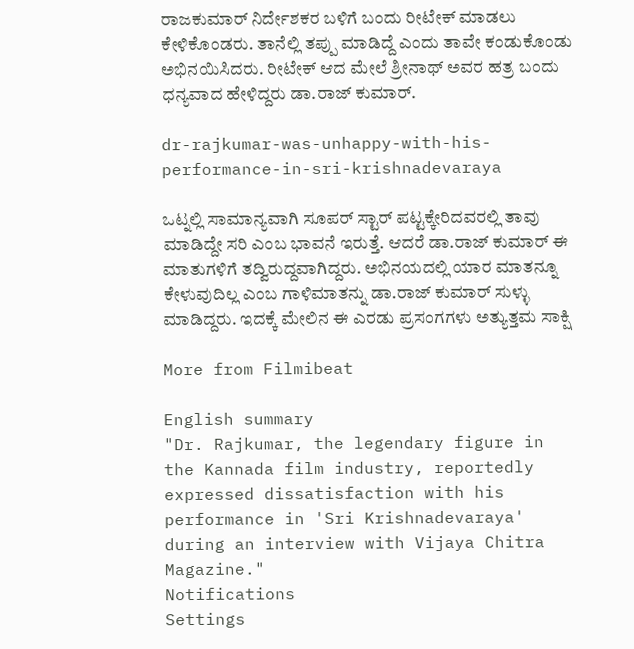ರಾಜಕುಮಾರ್ ನಿರ್ದೇಶಕರ ಬಳಿಗೆ ಬಂದು ರೀಟೇಕ್ ಮಾಡಲು ಕೇಳಿಕೊಂಡರು. ತಾನೆಲ್ಲಿ ತಪ್ಪು ಮಾಡಿದ್ದೆ ಎಂದು ತಾವೇ ಕಂಡುಕೊಂಡು ಅಭಿನಯಿಸಿದರು. ರೀಟೇಕ್ ಆದ ಮೇಲೆ ಶ್ರೀನಾಥ್ ಅವರ ಹತ್ರ ಬಂದು ಧನ್ಯವಾದ ಹೇಳಿದ್ದರು ಡಾ.ರಾಜ್ ಕುಮಾರ್.

dr-rajkumar-was-unhappy-with-his-performance-in-sri-krishnadevaraya

ಒಟ್ನಲ್ಲಿ ಸಾಮಾನ್ಯವಾಗಿ ಸೂಪರ್ ಸ್ಟಾರ್ ಪಟ್ಟಕ್ಕೇರಿದವರಲ್ಲಿ ತಾವು ಮಾಡಿದ್ದೇ ಸರಿ ಎಂಬ ಭಾವನೆ ಇರುತ್ತೆ. ಆದರೆ ಡಾ.ರಾಜ್ ಕುಮಾರ್ ಈ ಮಾತುಗಳಿಗೆ ತದ್ವಿರುದ್ದವಾಗಿದ್ದರು. ಅಭಿನಯದಲ್ಲಿ ಯಾರ ಮಾತನ್ನೂ ಕೇಳುವುದಿಲ್ಲ ಎಂಬ ಗಾಳಿಮಾತನ್ನು ಡಾ.ರಾಜ್ ಕುಮಾರ್ ಸುಳ್ಳು ಮಾಡಿದ್ದರು. ಇದಕ್ಕೆ ಮೇಲಿನ ಈ ಎರಡು ಪ್ರಸಂಗಗಳು ಅತ್ಯುತ್ತಮ ಸಾಕ್ಷಿ

More from Filmibeat

English summary
"Dr. Rajkumar, the legendary figure in the Kannada film industry, reportedly expressed dissatisfaction with his performance in 'Sri Krishnadevaraya' during an interview with Vijaya Chitra Magazine."
Notifications
Settings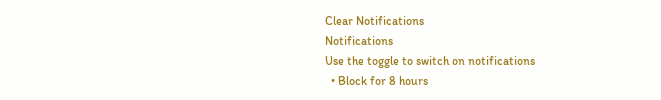Clear Notifications
Notifications
Use the toggle to switch on notifications
  • Block for 8 hours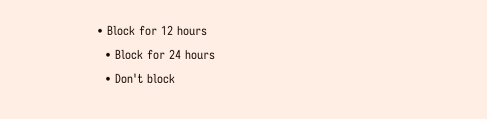• Block for 12 hours
  • Block for 24 hours
  • Don't block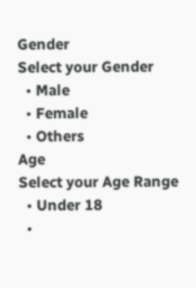Gender
Select your Gender
  • Male
  • Female
  • Others
Age
Select your Age Range
  • Under 18
  •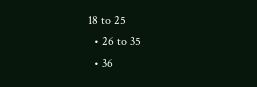18 to 25
  • 26 to 35
  • 36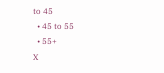to 45
  • 45 to 55
  • 55+
X